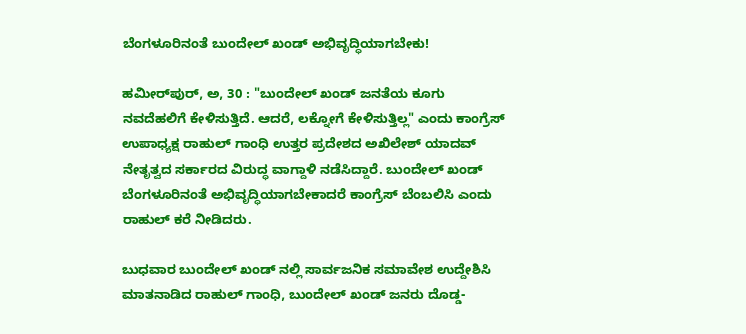ಬೆಂಗಳೂರಿನಂತೆ ಬುಂದೇಲ್‌ ಖಂಡ್‌ ಅಭಿವೃದ್ಧಿಯಾಗಬೇಕು!

ಹಮೀರ್‌ಪುರ್, ಅ, 30 : "ಬುಂದೇಲ್‌ ಖಂಡ್‌ ಜನತೆಯ ಕೂಗು ನವದೆಹಲಿಗೆ ಕೇಳಿಸುತ್ತಿದೆ. ಆದರೆ, ಲಕ್ನೋಗೆ ಕೇಳಿಸುತ್ತಿಲ್ಲ" ಎಂದು ಕಾಂಗ್ರೆಸ್ ಉಪಾಧ್ಯಕ್ಷ ರಾಹುಲ್ ಗಾಂಧಿ ಉತ್ತರ ಪ್ರದೇಶದ ಅಖಿಲೇಶ್ ಯಾದವ್ ನೇತೃತ್ವದ ಸರ್ಕಾರದ ವಿರುದ್ಧ ವಾಗ್ದಾಳಿ ನಡೆಸಿದ್ದಾರೆ. ಬುಂದೇಲ್‌ ಖಂಡ್‌ ಬೆಂಗಳೂರಿನಂತೆ ಅಭಿವೃದ್ಧಿಯಾಗಬೇಕಾದರೆ ಕಾಂಗ್ರೆಸ್ ಬೆಂಬಲಿಸಿ ಎಂದು ರಾಹುಲ್ ಕರೆ ನೀಡಿದರು.

ಬುಧವಾರ ಬುಂದೇಲ್‌ ಖಂಡ್‌ ನಲ್ಲಿ ಸಾರ್ವಜನಿಕ ಸಮಾವೇಶ ಉದ್ದೇಶಿಸಿ ಮಾತನಾಡಿದ ರಾಹುಲ್ ಗಾಂಧಿ, ಬುಂದೇಲ್‌ ಖಂಡ್‌ ಜನರು ದೊಡ್ಡ-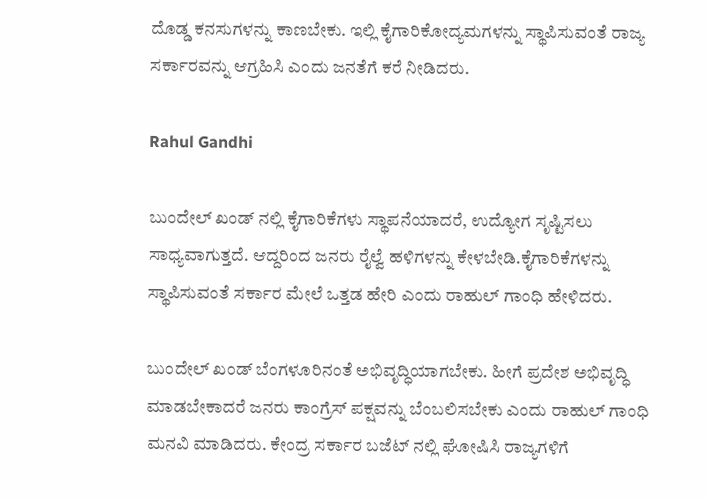ದೊಡ್ಡ ಕನಸುಗಳನ್ನು ಕಾಣಬೇಕು. ಇಲ್ಲಿ ಕೈಗಾರಿಕೋದ್ಯಮಗಳನ್ನು ಸ್ಥಾಪಿಸುವಂತೆ ರಾಜ್ಯ ಸರ್ಕಾರವನ್ನು ಆಗ್ರಹಿಸಿ ಎಂದು ಜನತೆಗೆ ಕರೆ ನೀಡಿದರು.

Rahul Gandhi

ಬುಂದೇಲ್‌ ಖಂಡ್‌ ನಲ್ಲಿ ಕೈಗಾರಿಕೆಗಳು ಸ್ಥಾಪನೆಯಾದರೆ, ಉದ್ಯೋಗ ಸೃಷ್ಟಿಸಲು ಸಾಧ್ಯವಾಗುತ್ತದೆ. ಆದ್ದರಿಂದ ಜನರು ರೈಲ್ವೆ ಹಳಿಗಳನ್ನು ಕೇಳಬೇಡಿ.ಕೈಗಾರಿಕೆಗಳನ್ನು ಸ್ಥಾಪಿಸುವಂತೆ ಸರ್ಕಾರ ಮೇಲೆ ಒತ್ತಡ ಹೇರಿ ಎಂದು ರಾಹುಲ್ ಗಾಂಧಿ ಹೇಳಿದರು.

ಬುಂದೇಲ್‌ ಖಂಡ್‌ ಬೆಂಗಳೂರಿನಂತೆ ಅಭಿವೃದ್ಧಿಯಾಗಬೇಕು. ಹೀಗೆ ಪ್ರದೇಶ ಅಭಿವೃದ್ಧಿ ಮಾಡಬೇಕಾದರೆ ಜನರು ಕಾಂಗ್ರೆಸ್ ಪಕ್ಷವನ್ನು ಬೆಂಬಲಿಸಬೇಕು ಎಂದು ರಾಹುಲ್ ಗಾಂಧಿ ಮನವಿ ಮಾಡಿದರು. ಕೇಂದ್ರ ಸರ್ಕಾರ ಬಜೆಟ್ ನಲ್ಲಿ ಘೋಷಿಸಿ ರಾಜ್ಯಗಳಿಗೆ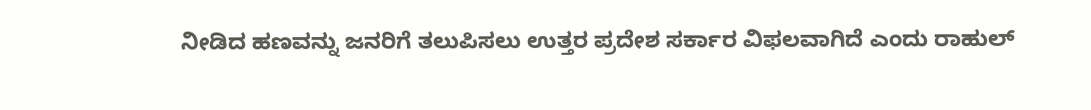ನೀಡಿದ ಹಣವನ್ನು ಜನರಿಗೆ ತಲುಪಿಸಲು ಉತ್ತರ ಪ್ರದೇಶ ಸರ್ಕಾರ ವಿಫಲವಾಗಿದೆ ಎಂದು ರಾಹುಲ್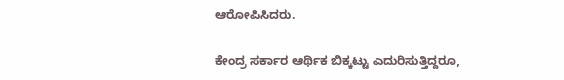ಆರೋಪಿಸಿದರು.

ಕೇಂದ್ರ ಸರ್ಕಾರ ಆರ್ಥಿಕ ಬಿಕ್ಕಟ್ಟು ಎದುರಿಸುತ್ತಿದ್ದರೂ,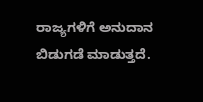ರಾಜ್ಯಗಳಿಗೆ ಅನುದಾನ ಬಿಡುಗಡೆ ಮಾಡುತ್ತದೆ.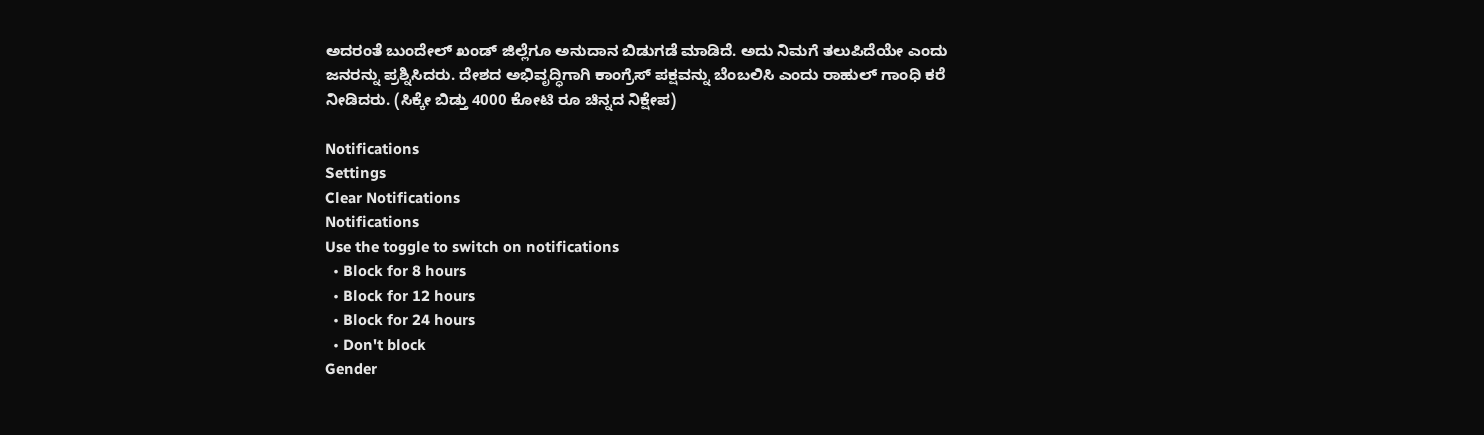ಅದರಂತೆ ಬುಂದೇಲ್‌ ಖಂಡ್‌ ಜಿಲ್ಲೆಗೂ ಅನುದಾನ ಬಿಡುಗಡೆ ಮಾಡಿದೆ. ಅದು ನಿಮಗೆ ತಲುಪಿದೆಯೇ ಎಂದು ಜನರನ್ನು ಪ್ರಶ್ನಿಸಿದರು. ದೇಶದ ಅಭಿವೃದ್ಧಿಗಾಗಿ ಕಾಂಗ್ರೆಸ್ ಪಕ್ಷವನ್ನು ಬೆಂಬಲಿಸಿ ಎಂದು ರಾಹುಲ್ ಗಾಂಧಿ ಕರೆ ನೀಡಿದರು. (ಸಿಕ್ಕೇ ಬಿಡ್ತು 4000 ಕೋಟಿ ರೂ ಚಿನ್ನದ ನಿಕ್ಷೇಪ)

Notifications
Settings
Clear Notifications
Notifications
Use the toggle to switch on notifications
  • Block for 8 hours
  • Block for 12 hours
  • Block for 24 hours
  • Don't block
Gender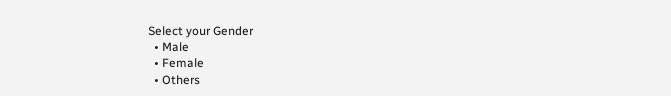Select your Gender
  • Male
  • Female
  • Others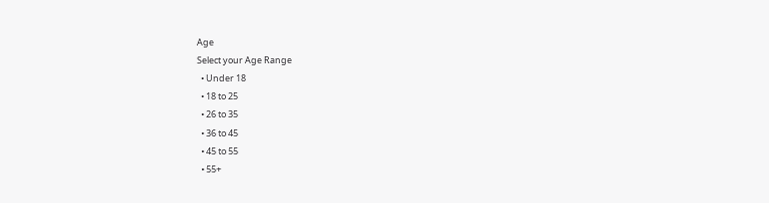Age
Select your Age Range
  • Under 18
  • 18 to 25
  • 26 to 35
  • 36 to 45
  • 45 to 55
  • 55+